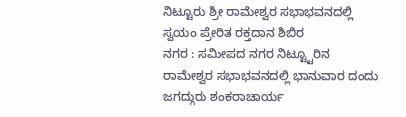ನಿಟ್ಟೂರು ಶ್ರೀ ರಾಮೇಶ್ವರ ಸಭಾಭವನದಲ್ಲಿ ಸ್ವಯಂ ಪ್ರೇರಿತ ರಕ್ತದಾನ ಶಿಬಿರ
ನಗರ : ಸಮೀಪದ ನಗರ ನಿಟ್ಟ್ಟೂರಿನ ರಾಮೇಶ್ವರ ಸಭಾಭವನದಲ್ಲಿ ಭಾನುವಾರ ದಂದು ಜಗದ್ಗುರು ಶಂಕರಾಚಾರ್ಯ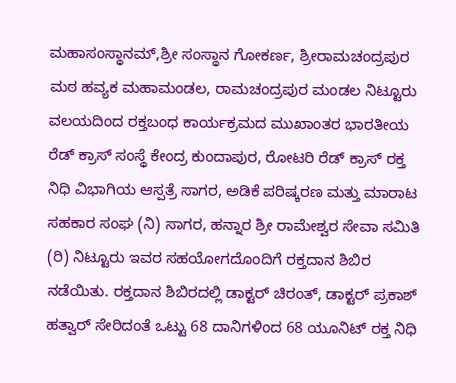ಮಹಾಸಂಸ್ಥಾನಮ್,ಶ್ರೀ ಸಂಸ್ಥಾನ ಗೋಕರ್ಣ, ಶ್ರೀರಾಮಚಂದ್ರಪುರ ಮಠ ಹವ್ಯಕ ಮಹಾಮಂಡಲ, ರಾಮಚಂದ್ರಪುರ ಮಂಡಲ ನಿಟ್ಟೂರು ವಲಯದಿಂದ ರಕ್ತಬಂಧ ಕಾರ್ಯಕ್ರಮದ ಮುಖಾಂತರ ಭಾರತೀಯ ರೆಡ್ ಕ್ರಾಸ್ ಸಂಸ್ಥೆ ಕೇಂದ್ರ ಕುಂದಾಪುರ, ರೋಟರಿ ರೆಡ್ ಕ್ರಾಸ್ ರಕ್ತ ನಿಧಿ ವಿಭಾಗಿಯ ಆಸ್ಪತ್ರೆ ಸಾಗರ, ಅಡಿಕೆ ಪರಿಷ್ಕರಣ ಮತ್ತು ಮಾರಾಟ ಸಹಕಾರ ಸಂಘ (ನಿ) ಸಾಗರ, ಹನ್ನಾರ ಶ್ರೀ ರಾಮೇಶ್ವರ ಸೇವಾ ಸಮಿತಿ (ರಿ) ನಿಟ್ಟೂರು ಇವರ ಸಹಯೋಗದೊಂದಿಗೆ ರಕ್ತದಾನ ಶಿಬಿರ ನಡೆಯಿತು. ರಕ್ತದಾನ ಶಿಬಿರದಲ್ಲಿ ಡಾಕ್ಟರ್ ಚಿರಂತ್, ಡಾಕ್ಟರ್ ಪ್ರಕಾಶ್ ಹತ್ವಾರ್ ಸೇರಿದಂತೆ ಒಟ್ಟು 68 ದಾನಿಗಳಿಂದ 68 ಯೂನಿಟ್ ರಕ್ತ ನಿಧಿ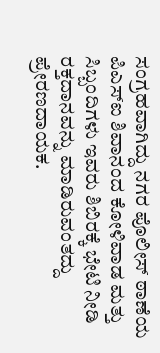ಸಂಗ್ರಹವಾಗಿದ್ದು ನಗರ ಪೊಲೀಸ್ ಠಾಣೆಯ ಪಿಎಸ್ಐ ಶಿವಾನಂದ ಕೋಳಿವಾಡ ಮತ್ತು ಸಿಬ್ಬಂದಿಗಳು ಇವರು ಶಿಬಿರಕ್ಕೆ ಭೇಟಿ ನೀಡಿ ರಕ್ತದಾನವನ್ನು ಮಾಡಿರುವಂತದ್ದು ಪ್ರೇರಣದಾಯಕ.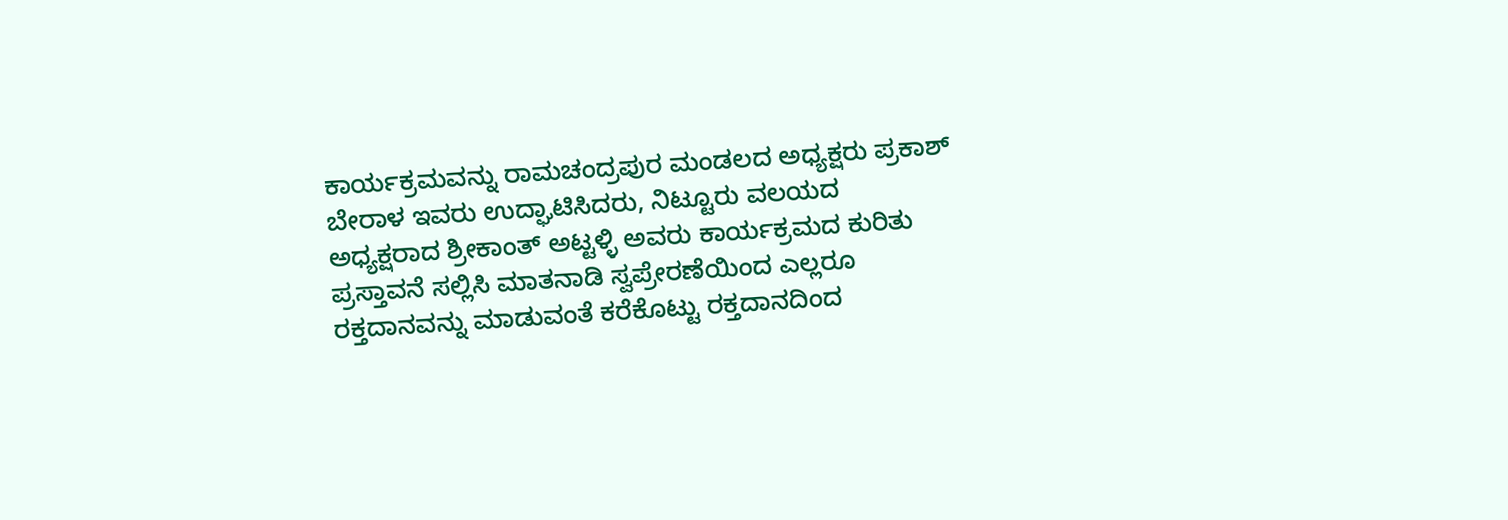ಕಾರ್ಯಕ್ರಮವನ್ನು ರಾಮಚಂದ್ರಪುರ ಮಂಡಲದ ಅಧ್ಯಕ್ಷರು ಪ್ರಕಾಶ್ ಬೇರಾಳ ಇವರು ಉದ್ಘಾಟಿಸಿದರು, ನಿಟ್ಟೂರು ವಲಯದ ಅಧ್ಯಕ್ಷರಾದ ಶ್ರೀಕಾಂತ್ ಅಟ್ಟಳ್ಳಿ ಅವರು ಕಾರ್ಯಕ್ರಮದ ಕುರಿತು ಪ್ರಸ್ತಾವನೆ ಸಲ್ಲಿಸಿ ಮಾತನಾಡಿ ಸ್ವಪ್ರೇರಣೆಯಿಂದ ಎಲ್ಲರೂ ರಕ್ತದಾನವನ್ನು ಮಾಡುವಂತೆ ಕರೆಕೊಟ್ಟು ರಕ್ತದಾನದಿಂದ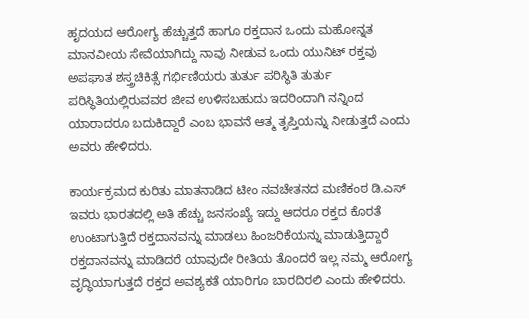ಹೃದಯದ ಆರೋಗ್ಯ ಹೆಚ್ಚುತ್ತದೆ ಹಾಗೂ ರಕ್ತದಾನ ಒಂದು ಮಹೋನ್ನತ ಮಾನವೀಯ ಸೇವೆಯಾಗಿದ್ದು ನಾವು ನೀಡುವ ಒಂದು ಯುನಿಟ್ ರಕ್ತವು ಅಪಘಾತ ಶಸ್ತ್ರಚಿಕಿತ್ಸೆ ಗರ್ಭಿಣಿಯರು ತುರ್ತು ಪರಿಸ್ಥಿತಿ ತುರ್ತು ಪರಿಸ್ಥಿತಿಯಲ್ಲಿರುವವರ ಜೀವ ಉಳಿಸಬಹುದು ಇದರಿಂದಾಗಿ ನನ್ನಿಂದ ಯಾರಾದರೂ ಬದುಕಿದ್ದಾರೆ ಎಂಬ ಭಾವನೆ ಆತ್ಮ ತೃಪ್ತಿಯನ್ನು ನೀಡುತ್ತದೆ ಎಂದು ಅವರು ಹೇಳಿದರು.

ಕಾರ್ಯಕ್ರಮದ ಕುರಿತು ಮಾತನಾಡಿದ ಟೀಂ ನವಚೇತನದ ಮಣಿಕಂಠ ಡಿ.ಎಸ್ ಇವರು ಭಾರತದಲ್ಲಿ ಅತಿ ಹೆಚ್ಚು ಜನಸಂಖ್ಯೆ ಇದ್ದು ಆದರೂ ರಕ್ತದ ಕೊರತೆ ಉಂಟಾಗುತ್ತಿದೆ ರಕ್ತದಾನವನ್ನು ಮಾಡಲು ಹಿಂಜರಿಕೆಯನ್ನು ಮಾಡುತ್ತಿದ್ದಾರೆ ರಕ್ತದಾನವನ್ನು ಮಾಡಿದರೆ ಯಾವುದೇ ರೀತಿಯ ತೊಂದರೆ ಇಲ್ಲ ನಮ್ಮ ಆರೋಗ್ಯ ವೃದ್ಧಿಯಾಗುತ್ತದೆ ರಕ್ತದ ಅವಶ್ಯಕತೆ ಯಾರಿಗೂ ಬಾರದಿರಲಿ ಎಂದು ಹೇಳಿದರು.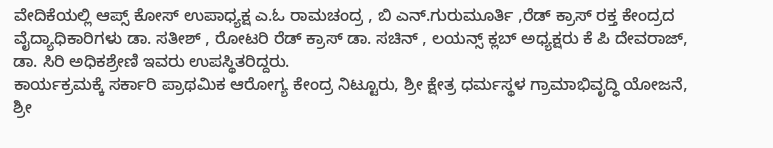ವೇದಿಕೆಯಲ್ಲಿ ಆಪ್ಸ್ ಕೋಸ್ ಉಪಾಧ್ಯಕ್ಷ ಎ.ಓ ರಾಮಚಂದ್ರ , ಬಿ ಎನ್.ಗುರುಮೂರ್ತಿ ,ರೆಡ್ ಕ್ರಾಸ್ ರಕ್ತ ಕೇಂದ್ರದ ವೈದ್ಯಾಧಿಕಾರಿಗಳು ಡಾ. ಸತೀಶ್ , ರೋಟರಿ ರೆಡ್ ಕ್ರಾಸ್ ಡಾ. ಸಚಿನ್ , ಲಯನ್ಸ್ ಕ್ಲಬ್ ಅಧ್ಯಕ್ಷರು ಕೆ ಪಿ ದೇವರಾಜ್, ಡಾ. ಸಿರಿ ಅಧಿಕಶ್ರೇಣಿ ಇವರು ಉಪಸ್ಥಿತರಿದ್ದರು.
ಕಾರ್ಯಕ್ರಮಕ್ಕೆ ಸರ್ಕಾರಿ ಪ್ರಾಥಮಿಕ ಆರೋಗ್ಯ ಕೇಂದ್ರ ನಿಟ್ಟೂರು, ಶ್ರೀ ಕ್ಷೇತ್ರ ಧರ್ಮಸ್ಥಳ ಗ್ರಾಮಾಭಿವೃದ್ಧಿ ಯೋಜನೆ, ಶ್ರೀ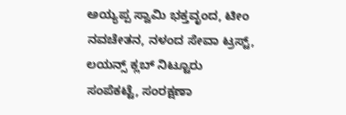ಅಯ್ಯಪ್ಪ ಸ್ವಾಮಿ ಭಕ್ತವೃಂದ, ಟೀಂ ನವಚೇತನ, ನಳಂದ ಸೇವಾ ಟ್ರಸ್ಟ್, ಲಯನ್ಸ್ ಕ್ಲಬ್ ನಿಟ್ಟೂರು ಸಂಪೆಕಟ್ಟೆ, ಸಂರಕ್ಷಣಾ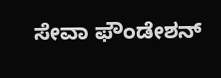ಸೇವಾ ಫೌಂಡೇಶನ್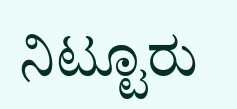ನಿಟ್ಟೂರು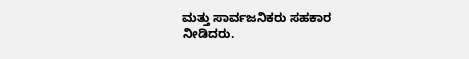ಮತ್ತು ಸಾರ್ವಜನಿಕರು ಸಹಕಾರ ನೀಡಿದರು.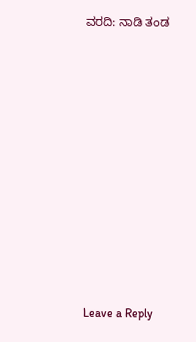ವರದಿ: ನಾಡಿ ತಂಡ

















Leave a Reply